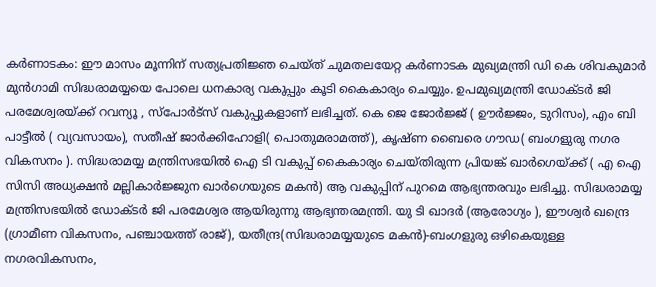കർണാടകം: ഈ മാസം മൂന്നിന് സത്യപ്രതിജ്ഞ ചെയ്ത് ചുമതലയേറ്റ കർണാടക മുഖ്യമന്ത്രി ഡി കെ ശിവകുമാർ മുൻഗാമി സിദ്ധരാമയ്യയെ പോലെ ധനകാര്യ വകുപ്പും കൂടി കൈകാര്യം ചെയ്യും. ഉപമുഖ്യമന്ത്രി ഡോക്ടർ ജി പരമേശ്വരയ്ക്ക് റവന്യൂ , സ്പോർട്സ് വകുപ്പുകളാണ് ലഭിച്ചത്. കെ ജെ ജോർജ്ജ് ( ഊർജ്ജം, ടുറിസം), എം ബി പാട്ടീൽ ( വ്യവസായം), സതീഷ് ജാർക്കിഹോളി( പൊതുമരാമത്ത്), കൃഷ്ണ ബൈരെ ഗൗഡ( ബംഗളുരു നഗര വികസനം ). സിദ്ധരാമയ്യ മന്ത്രിസഭയിൽ ഐ ടി വകുപ്പ് കൈകാര്യം ചെയ്തിരുന്ന പ്രിയങ്ക് ഖാർഗെയ്ക്ക് ( എ ഐ സിസി അധ്യക്ഷൻ മല്ലികാർജ്ജുന ഖാർഗെയുടെ മകൻ) ആ വകുപ്പിന് പുറമെ ആഭ്യന്തരവും ലഭിച്ചു. സിദ്ധരാമയ്യ മന്ത്രിസഭയിൽ ഡോക്ടർ ജി പരമേശ്വര ആയിരുന്നു ആഭ്യന്തരമന്ത്രി. യു ടി ഖാദർ (ആരോഗ്യം ), ഈശ്വർ ഖന്ദ്രെ (ഗ്രാമീണ വികസനം, പഞ്ചായത്ത് രാജ്), യതീന്ദ്ര(സിദ്ധരാമയ്യയുടെ മകൻ)-ബംഗളുരു ഒഴികെയുള്ള നഗരവികസനം,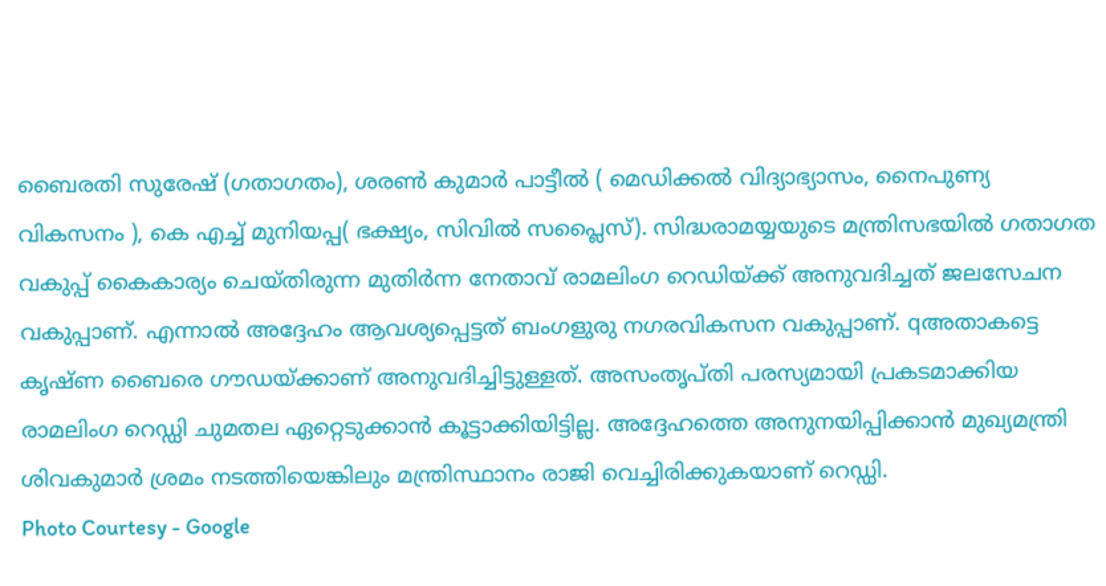ബൈരതി സുരേഷ് (ഗതാഗതം), ശരൺ കുമാർ പാട്ടീൽ ( മെഡിക്കൽ വിദ്യാഭ്യാസം, നൈപുണ്യ വികസനം ), കെ എച്ച് മുനിയപ്പ( ഭക്ഷ്യം, സിവിൽ സപ്ലൈസ്). സിദ്ധരാമയ്യയുടെ മന്ത്രിസഭയിൽ ഗതാഗത വകുപ്പ് കൈകാര്യം ചെയ്തിരുന്ന മുതിർന്ന നേതാവ് രാമലിംഗ റെഡിയ്ക്ക് അനുവദിച്ചത് ജലസേചന വകുപ്പാണ്. എന്നാൽ അദ്ദേഹം ആവശ്യപ്പെട്ടത് ബംഗളുരു നഗരവികസന വകുപ്പാണ്. qഅതാകട്ടെ കൃഷ്ണ ബൈരെ ഗൗഡയ്ക്കാണ് അനുവദിച്ചിട്ടുള്ളത്. അസംതൃപ്തി പരസ്യമായി പ്രകടമാക്കിയ രാമലിംഗ റെഡ്ഡി ചുമതല ഏറ്റെടുക്കാൻ കൂട്ടാക്കിയിട്ടില്ല. അദ്ദേഹത്തെ അനുനയിപ്പിക്കാൻ മുഖ്യമന്ത്രി ശിവകുമാർ ശ്രമം നടത്തിയെങ്കിലും മന്ത്രിസ്ഥാനം രാജി വെച്ചിരിക്കുകയാണ് റെഡ്ഡി.
Photo Courtesy - Google